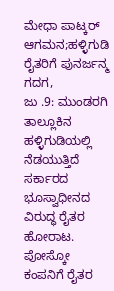ಮೇಧಾ ಪಾಟ್ಕರ್ ಆಗಮನ;ಹಳ್ಳಿಗುಡಿ ರೈತರಿಗೆ ಪುನರ್ಜನ್ಮ
ಗದಗ,
ಜು .9: ಮುಂಡರಗಿ ತಾಲ್ಲೂಕಿನ ಹಳ್ಳಿಗುಡಿಯಲ್ಲಿ ನೆಡಯುತ್ತಿದೆ ಸರ್ಕಾರದ ಭೂಸ್ವಾಧೀನದ ವಿರುದ್ಧ ರೈತರ ಹೋರಾಟ. ಪೋಸ್ಕೋ ಕಂಪನಿಗೆ ರೈತರ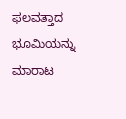ಫಲವತ್ತಾದ ಭೂಮಿಯನ್ನು ಮಾರಾಟ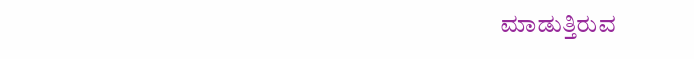ಮಾಡುತ್ತಿರುವ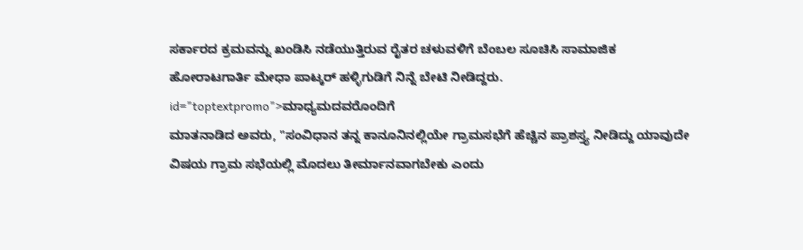ಸರ್ಕಾರದ ಕ್ರಮವನ್ನು ಖಂಡಿಸಿ ನಡೆಯುತ್ತಿರುವ ರೈತರ ಚಳುವಳಿಗೆ ಬೆಂಬಲ ಸೂಚಿಸಿ ಸಾಮಾಜಿಕ ಹೋರಾಟಗಾರ್ತಿ ಮೇಧಾ ಪಾಟ್ಕರ್ ಹಳ್ಳಿಗುಡಿಗೆ ನಿನ್ನೆ ಬೇಟಿ ನೀಡಿದ್ದರು. id="toptextpromo">ಮಾಧ್ಯಮದವರೊಂದಿಗೆ
ಮಾತನಾಡಿದ ಅವರು, "ಸಂವಿಧಾನ ತನ್ನ ಕಾನೂನಿನಲ್ಲಿಯೇ ಗ್ರಾಮಸಭೆಗೆ ಹೆಚ್ಚಿನ ಪ್ರಾಶಸ್ತ್ಯ ನೀಡಿದ್ದು ಯಾವುದೇ ವಿಷಯ ಗ್ರಾಮ ಸಭೆಯಲ್ಲಿ ಮೊದಲು ತೀರ್ಮಾನವಾಗಬೇಕು ಎಂದು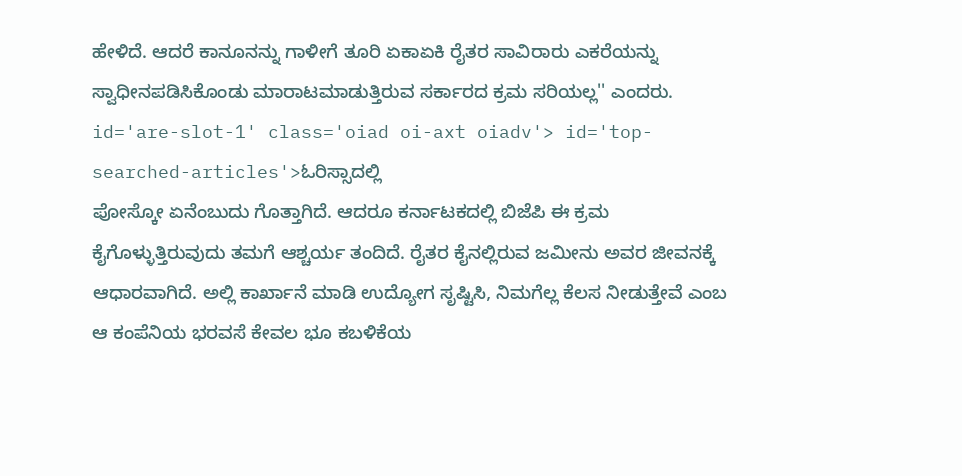ಹೇಳಿದೆ. ಆದರೆ ಕಾನೂನನ್ನು ಗಾಳೀಗೆ ತೂರಿ ಏಕಾಏಕಿ ರೈತರ ಸಾವಿರಾರು ಎಕರೆಯನ್ನು ಸ್ವಾಧೀನಪಡಿಸಿಕೊಂಡು ಮಾರಾಟಮಾಡುತ್ತಿರುವ ಸರ್ಕಾರದ ಕ್ರಮ ಸರಿಯಲ್ಲ'' ಎಂದರು. id='are-slot-1' class='oiad oi-axt oiadv'> id='top-searched-articles'>ಓರಿಸ್ಸಾದಲ್ಲಿ
ಪೋಸ್ಕೋ ಏನೆಂಬುದು ಗೊತ್ತಾಗಿದೆ. ಆದರೂ ಕರ್ನಾಟಕದಲ್ಲಿ ಬಿಜೆಪಿ ಈ ಕ್ರಮ ಕೈಗೊಳ್ಳುತ್ತಿರುವುದು ತಮಗೆ ಆಶ್ಚರ್ಯ ತಂದಿದೆ. ರೈತರ ಕೈನಲ್ಲಿರುವ ಜಮೀನು ಅವರ ಜೀವನಕ್ಕೆ ಆಧಾರವಾಗಿದೆ. ಅಲ್ಲಿ ಕಾರ್ಖಾನೆ ಮಾಡಿ ಉದ್ಯೋಗ ಸೃಷ್ಟಿಸಿ, ನಿಮಗೆಲ್ಲ ಕೆಲಸ ನೀಡುತ್ತೇವೆ ಎಂಬ ಆ ಕಂಪೆನಿಯ ಭರವಸೆ ಕೇವಲ ಭೂ ಕಬಳಿಕೆಯ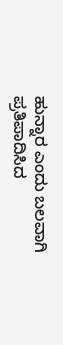ಹುನ್ನಾರ ಎಂದು ಬಲವಾಗಿ ಪ್ರತಿಪಾದಿಸಿದ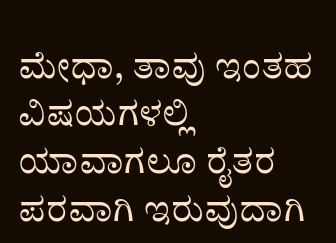ಮೇಧಾ, ತಾವು ಇಂತಹ ವಿಷಯಗಳಲ್ಲಿ ಯಾವಾಗಲೂ ರೈತರ ಪರವಾಗಿ ಇರುವುದಾಗಿ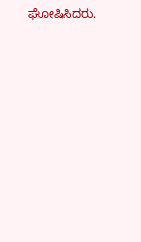ಘೋಷಿಸಿದರು.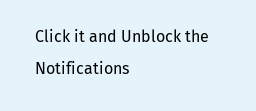Click it and Unblock the Notifications